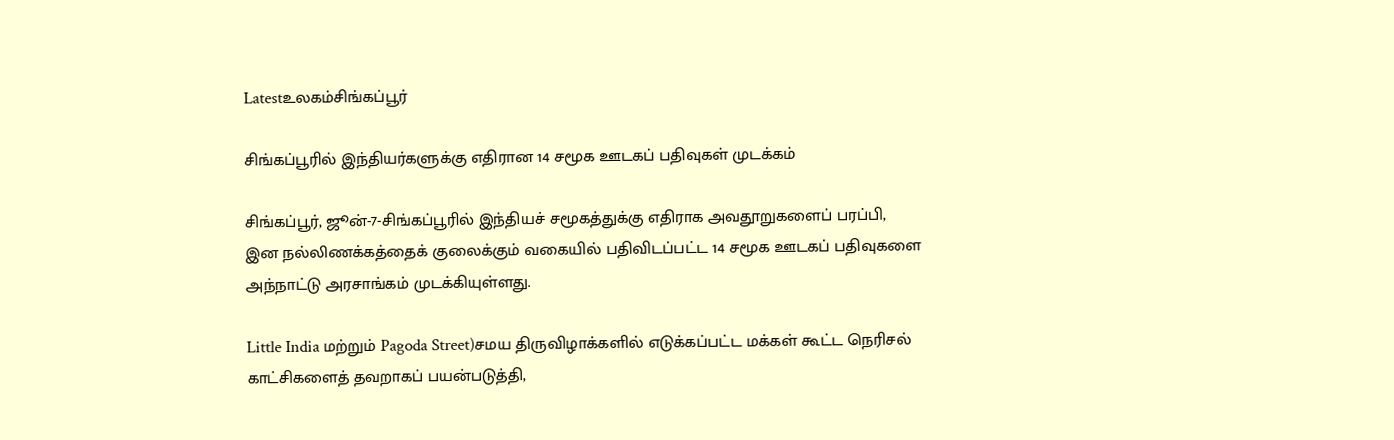Latestஉலகம்சிங்கப்பூர்

சிங்கப்பூரில் இந்தியர்களுக்கு எதிரான 14 சமூக ஊடகப் பதிவுகள் முடக்கம்

சிங்கப்பூர், ஜூன்-7-சிங்கப்பூரில் இந்தியச் சமூகத்துக்கு எதிராக அவதூறுகளைப் பரப்பி, இன நல்லிணக்கத்தைக் குலைக்கும் வகையில் பதிவிடப்பட்ட 14 சமூக ஊடகப் பதிவுகளை அந்நாட்டு அரசாங்கம் முடக்கியுள்ளது.

Little India மற்றும் Pagoda Street)சமய திருவிழாக்களில் எடுக்கப்பட்ட மக்கள் கூட்ட நெரிசல் காட்சிகளைத் தவறாகப் பயன்படுத்தி,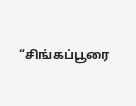“சிங்கப்பூரை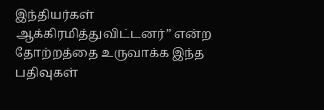இந்தியர்கள் ஆக்கிரமித்துவிட்டனர்” என்ற தோற்றத்தை உருவாக்க இந்த பதிவுகள்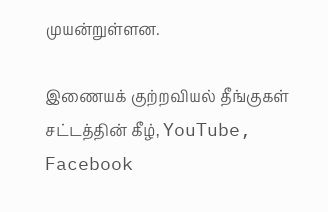முயன்றுள்ளன.

இணையக் குற்றவியல் தீங்குகள் சட்டத்தின் கீழ், YouTube, Facebook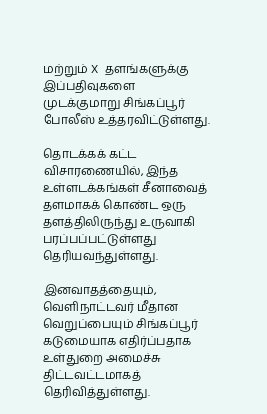மற்றும் X தளங்களுக்கு இப்பதிவுகளை முடக்குமாறு சிங்கப்பூர் போலீஸ் உத்தரவிட்டுள்ளது.

தொடக்கக் கட்ட விசாரணையில், இந்த உள்ளடக்கங்கள் சீனாவைத் தளமாகக் கொண்ட ஒரு தளத்திலிருந்து உருவாகி பரப்பப்பட்டுள்ளது தெரியவந்துள்ளது.

இனவாதத்தையும், வெளிநாட்டவர் மீதான வெறுப்பையும் சிங்கப்பூர் கடுமையாக எதிர்ப்பதாக உள்துறை அமைச்சு திட்டவட்டமாகத் தெரிவித்துள்ளது.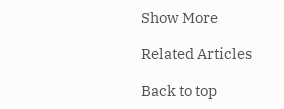Show More

Related Articles

Back to top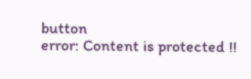button
error: Content is protected !!